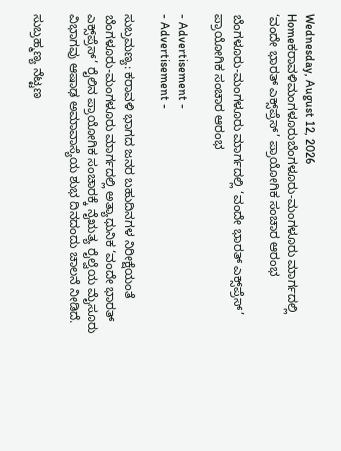Wednesday, August 12, 2026
Homeಕರಾವಳಿಮಂಗಳೂರುಬೆಂಗಳೂರು-ಮಂಗಳೂರು ಮಾರ್ಗದಲ್ಲಿ ‘ವಂದೇ ಭಾರತ್ ಎಕ್ಸ್‌ಪ್ರೆಸ್’ ಪ್ರಾಯೋಗಿಕ ಸಂಚಾರ ಆರಂಭ

ಬೆಂಗಳೂರು-ಮಂಗಳೂರು ಮಾರ್ಗದಲ್ಲಿ ‘ವಂದೇ ಭಾರತ್ ಎಕ್ಸ್‌ಪ್ರೆಸ್’ ಪ್ರಾಯೋಗಿಕ ಸಂಚಾರ ಆರಂಭ

- Advertisement -
- Advertisement -

ಸುಬ್ರಮಣ್ಯ: ಕರಾವಳಿ ಭಾಗದ ಜನರ ಬಹುದಿನಗಳ ನಿರೀಕ್ಷೆಯಂತೆ ಬೆಂಗಳೂರು-ಮಂಗಳೂರು ಮಾರ್ಗದಲ್ಲಿ ಅತ್ಯಾಧುನಿಕ ‘ವಂದೇ ಭಾರತ್ ಎಕ್ಸ್‌ಪ್ರೆಸ್’ ರೈಲಿನ ಪ್ರಾಯೋಗಿಕ ಸಂಚಾರಕ್ಕೆ ನೈಋತ್ಯ ರೈಲ್ವೆಯ ಮೈಸೂರು ವಿಭಾಗವು ಆಷಾಢ ಅಮಾವಾಸ್ಯೆಯ ಶುಭ ದಿನದಂದು ಚಾಲನೆ ನೀಡಿದೆ.

ಸುಬ್ರಹ್ಮಣ್ಯ ನೆಟ್ಟಣ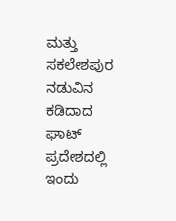ಮತ್ತು ಸಕಲೇಶಪುರ ನಡುವಿನ ಕಡಿದಾದ ಘಾಟ್ ಪ್ರದೇಶದಲ್ಲಿ ಇಂದು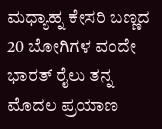ಮಧ್ಯಾಹ್ನ ಕೇಸರಿ ಬಣ್ಣದ 20 ಬೋಗಿಗಳ ವಂದೇ ಭಾರತ್ ರೈಲು ತನ್ನ ಮೊದಲ ಪ್ರಯಾಣ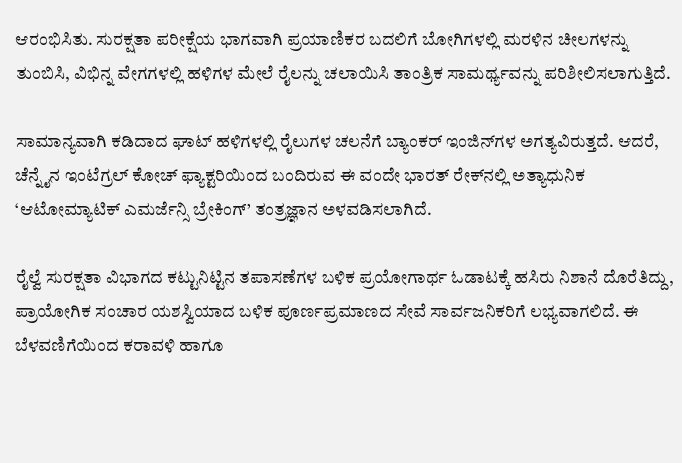ಆರಂಭಿಸಿತು. ಸುರಕ್ಷತಾ ಪರೀಕ್ಷೆಯ ಭಾಗವಾಗಿ ಪ್ರಯಾಣಿಕರ ಬದಲಿಗೆ ಬೋಗಿಗಳಲ್ಲಿ ಮರಳಿನ ಚೀಲಗಳನ್ನು ತುಂಬಿಸಿ, ವಿಭಿನ್ನ ವೇಗಗಳಲ್ಲಿ ಹಳಿಗಳ ಮೇಲೆ ರೈಲನ್ನು ಚಲಾಯಿಸಿ ತಾಂತ್ರಿಕ ಸಾಮರ್ಥ್ಯವನ್ನು ಪರಿಶೀಲಿಸಲಾಗುತ್ತಿದೆ.

ಸಾಮಾನ್ಯವಾಗಿ ಕಡಿದಾದ ಘಾಟ್ ಹಳಿಗಳಲ್ಲಿ ರೈಲುಗಳ ಚಲನೆಗೆ ಬ್ಯಾಂಕರ್ ಇಂಜಿನ್‌ಗಳ ಅಗತ್ಯವಿರುತ್ತದೆ. ಆದರೆ, ಚೆನ್ನೈನ ಇಂಟೆಗ್ರಲ್ ಕೋಚ್ ಫ್ಯಾಕ್ಟರಿಯಿಂದ ಬಂದಿರುವ ಈ ವಂದೇ ಭಾರತ್ ರೇಕ್‌ನಲ್ಲಿ ಅತ್ಯಾಧುನಿಕ ‘ಆಟೋಮ್ಯಾಟಿಕ್ ಎಮರ್ಜೆನ್ಸಿ ಬ್ರೇಕಿಂಗ್’ ತಂತ್ರಜ್ಞಾನ ಅಳವಡಿಸಲಾಗಿದೆ.

ರೈಲ್ವೆ ಸುರಕ್ಷತಾ ವಿಭಾಗದ ಕಟ್ಟುನಿಟ್ಟಿನ ತಪಾಸಣೆಗಳ ಬಳಿಕ ಪ್ರಯೋಗಾರ್ಥ ಓಡಾಟಕ್ಕೆ ಹಸಿರು ನಿಶಾನೆ ದೊರೆತಿದ್ದು, ಪ್ರಾಯೋಗಿಕ ಸಂಚಾರ ಯಶಸ್ವಿಯಾದ ಬಳಿಕ ಪೂರ್ಣಪ್ರಮಾಣದ ಸೇವೆ ಸಾರ್ವಜನಿಕರಿಗೆ ಲಭ್ಯವಾಗಲಿದೆ. ಈ ಬೆಳವಣಿಗೆಯಿಂದ ಕರಾವಳಿ ಹಾಗೂ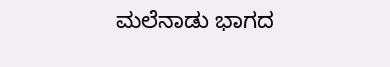ಮಲೆನಾಡು ಭಾಗದ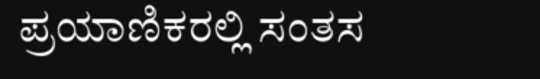ಪ್ರಯಾಣಿಕರಲ್ಲಿ ಸಂತಸ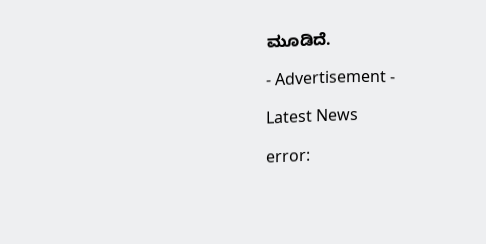ಮೂಡಿದೆ.

- Advertisement -

Latest News

error: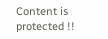Content is protected !!